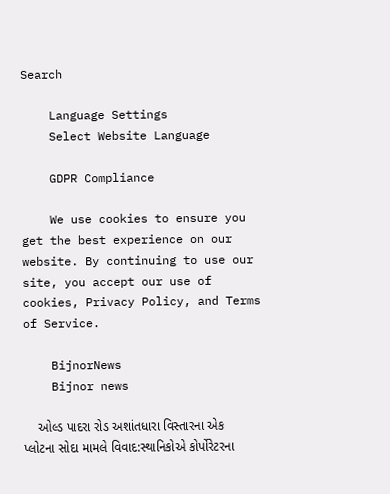Search

    Language Settings
    Select Website Language

    GDPR Compliance

    We use cookies to ensure you get the best experience on our website. By continuing to use our site, you accept our use of cookies, Privacy Policy, and Terms of Service.

    BijnorNews
    Bijnor news

    ઓલ્ડ પાદરા રોડ અશાંતધારા વિસ્તારના એક પ્લોટના સોદા મામલે વિવાદ:સ્થાનિકોએ કોર્પોરેટરના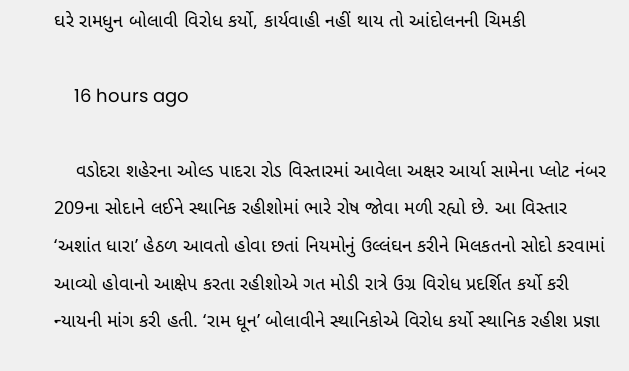ઘરે રામધુન બોલાવી વિરોધ કર્યો, કાર્યવાહી નહીં થાય તો આંદોલનની ચિમકી

    16 hours ago

    વડોદરા શહેરના ઓલ્ડ પાદરા રોડ વિસ્તારમાં આવેલા અક્ષર આર્યા સામેના પ્લોટ નંબર 209ના સોદાને લઈને સ્થાનિક રહીશોમાં ભારે રોષ જોવા મળી રહ્યો છે. આ વિસ્તાર ‘અશાંત ધારા’ હેઠળ આવતો હોવા છતાં નિયમોનું ઉલ્લંઘન કરીને મિલકતનો સોદો કરવામાં આવ્યો હોવાનો આક્ષેપ કરતા રહીશોએ ગત મોડી રાત્રે ઉગ્ર વિરોધ પ્રદર્શિત કર્યો કરી ન્યાયની માંગ કરી હતી. ‘રામ ધૂન’ બોલાવીને સ્થાનિકોએ વિરોધ કર્યો સ્થાનિક રહીશ પ્રજ્ઞા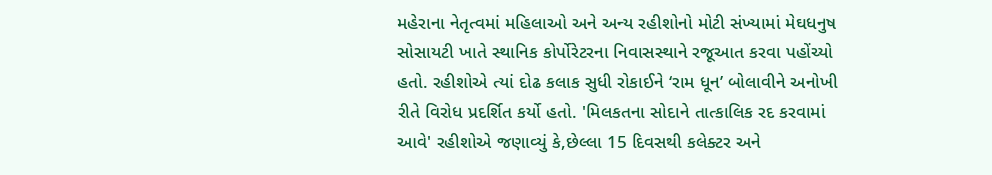મહેરાના નેતૃત્વમાં મહિલાઓ અને અન્ય રહીશોનો મોટી સંખ્યામાં મેઘધનુષ સોસાયટી ખાતે સ્થાનિક કોર્પોરેટરના નિવાસસ્થાને રજૂઆત કરવા પહોંચ્યો હતો. રહીશોએ ત્યાં દોઢ કલાક સુધી રોકાઈને ‘રામ ધૂન’ બોલાવીને અનોખી રીતે વિરોધ પ્રદર્શિત કર્યો હતો. 'મિલકતના સોદાને તાત્કાલિક રદ કરવામાં આવે' રહીશોએ જણાવ્યું કે,છેલ્લા 15 દિવસથી કલેક્ટર અને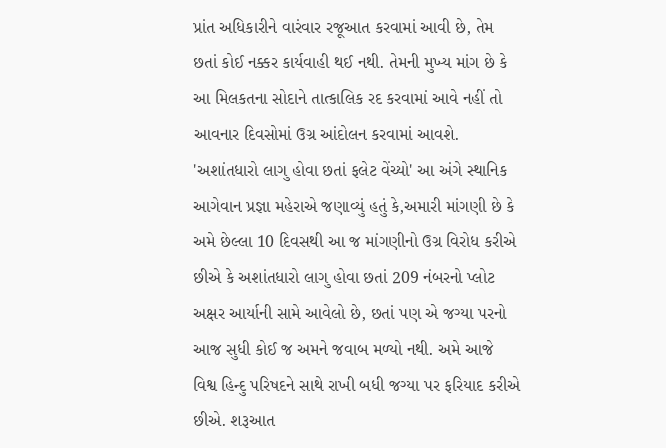પ્રાંત અધિકારીને વારંવાર રજૂઆત કરવામાં આવી છે, તેમ છતાં કોઈ નક્કર કાર્યવાહી થઈ નથી. તેમની મુખ્ય માંગ છે કે આ મિલકતના સોદાને તાત્કાલિક રદ કરવામાં આવે નહીં તો આવનાર દિવસોમાં ઉગ્ર આંદોલન કરવામાં આવશે. 'અશાંતધારો લાગુ હોવા છતાં ફલેટ વેંચ્યો' આ અંગે સ્થાનિક આગેવાન પ્રજ્ઞા મહેરાએ જણાવ્યું હતું કે,અમારી માંગણી છે કે અમે છેલ્લા 10 દિવસથી આ જ માંગણીનો ઉગ્ર વિરોધ કરીએ છીએ કે અશાંતધારો લાગુ હોવા છતાં 209 નંબરનો પ્લોટ અક્ષર આર્યાની સામે આવેલો છે, છતાં પણ એ જગ્યા પરનો આજ સુધી કોઈ જ અમને જવાબ મળ્યો નથી. અમે આજે વિશ્વ હિન્દુ પરિષદને સાથે રાખી બધી જગ્યા પર ફરિયાદ કરીએ છીએ. શરૂઆત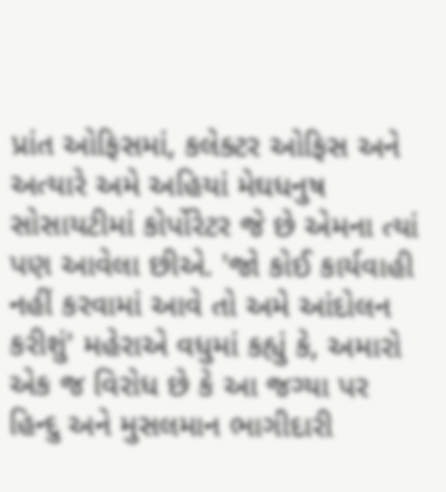પ્રાંત ઓફિસમાં, કલેક્ટર ઓફિસ અને અત્યારે અમે અહિયાં મેઘધનુષ સોસાયટીમાં કોર્પોરેટર જે છે એમના ત્યાં પણ આવેલા છીએ. 'જો કોઈ કાર્યવાહી નહીં કરવામાં આવે તો અમે આંદોલન કરીશું' મહેરાએ વધુમાં કહ્યું કે, અમારો એક જ વિરોધ છે કે આ જગ્યા પર હિન્દુ અને મુસલમાન ભાગીદારી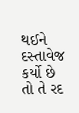થઈને દસ્તાવેજ કર્યો છે તો તે રદ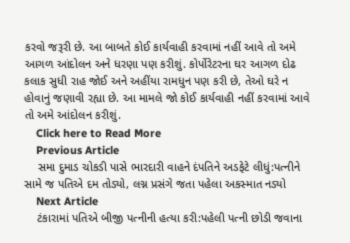કરવો જરૂરી છે. આ બાબતે કોઈ કાર્યવાહી કરવામાં નહીં આવે તો અમે આગળ આંદોલન અને ધરણા પણ કરીશું. કોર્પોરેટરના ઘર આગળ દોઢ કલાક સુધી રાહ જોઈ અને અહીંયા રામધુન પણ કરી છે, તેઓ ઘરે ન હોવાનું જણાવી રહ્યા છે. આ મામલે જો કોઈ કાર્યવાહી નહીં કરવામાં આવે તો અમે આંદોલન કરીશું.
    Click here to Read More
    Previous Article
    સમા દુમાડ ચોકડી પાસે ભારદારી વાહને દંપતિને અડફેટે લીધું:પત્નીને સામે જ પતિએ દમ તોડ્યો, લગ્ન પ્રસંગે જતા પહેલા અકસ્માત નડ્યો
    Next Article
    ટંકારામાં પતિએ બીજી પત્નીની હત્યા કરી:પહેલી પત્ની છોડી જવાના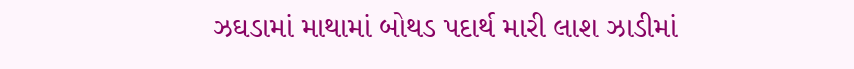ઝઘડામાં માથામાં બોથડ પદાર્થ મારી લાશ ઝાડીમાં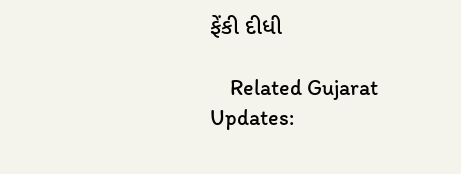ફેંકી દીધી

    Related Gujarat Updates: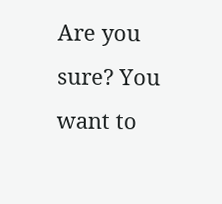Are you sure? You want to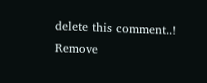delete this comment..! Remove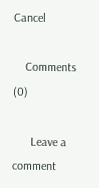Cancel

    Comments (0)

      Leave a comment